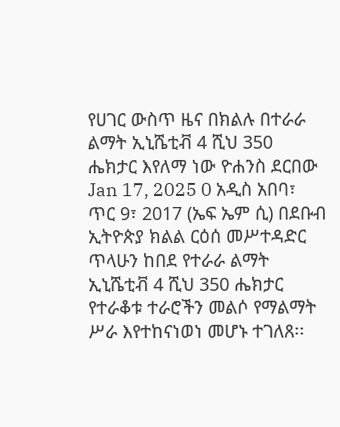የሀገር ውስጥ ዜና በክልሉ በተራራ ልማት ኢኒሼቲቭ 4 ሺህ 350 ሔክታር እየለማ ነው ዮሐንስ ደርበው Jan 17, 2025 0 አዲስ አበባ፣ ጥር 9፣ 2017 (ኤፍ ኤም ሲ) በደቡብ ኢትዮጵያ ክልል ርዕሰ መሥተዳድር ጥላሁን ከበደ የተራራ ልማት ኢኒሼቲቭ 4 ሺህ 350 ሔክታር የተራቆቱ ተራሮችን መልሶ የማልማት ሥራ እየተከናነወነ መሆኑ ተገለጸ፡፡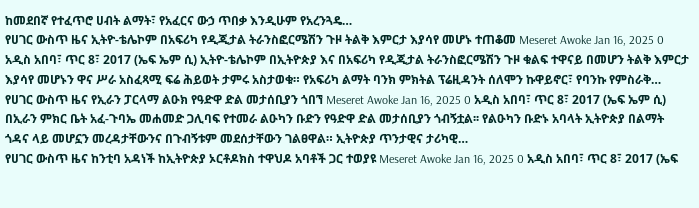ከመደበኛ የተፈጥሮ ሀብት ልማት፣ የአፈርና ውኃ ጥበቃ እንዲሁም የአረንጓዴ…
የሀገር ውስጥ ዜና ኢትዮ-ቴሌኮም በአፍሪካ የዲጂታል ትራንስፎርሜሽን ጉዞ ትልቅ እምርታ እያሳየ መሆኑ ተጠቆመ Meseret Awoke Jan 16, 2025 0 አዲስ አበባ፣ ጥር 8፣ 2017 (ኤፍ ኤም ሲ) ኢትዮ-ቴሌኮም በኢትዮጵያ እና በአፍሪካ የዲጂታል ትራንስፎርሜሽን ጉዞ ቁልፍ ተዋናይ በመሆን ትልቅ እምርታ እያሳየ መሆኑን ዋና ሥራ አስፈጻሚ ፍሬ ሕይወት ታምሩ አስታወቁ። የአፍሪካ ልማት ባንክ ምክትል ፕሬዚዳንት ሰለሞን ኩዋይኖር፣ የባንኩ የምስራቅ…
የሀገር ውስጥ ዜና የኢራን ፓርላማ ልዑክ የዓድዋ ድል መታሰቢያን ጎበኘ Meseret Awoke Jan 16, 2025 0 አዲስ አበባ፣ ጥር 8፣ 2017 (ኤፍ ኤም ሲ) በኢራን ምክር ቤት አፈ-ጉባኤ መሐመድ ጋሊባፍ የተመራ ልዑካን ቡድን የዓድዋ ድል መታሰቢያን ጎብኝቷል፡፡ የልዑካን ቡድኑ አባላት ኢትዮጵያ በልማት ጎዳና ላይ መሆኗን መረዳታቸውንና በጉብኝቱም መደሰታቸውን ገልፀዋል። ኢትዮጵያ ጥንታዊና ታሪካዊ…
የሀገር ውስጥ ዜና ከንቲባ አዳነች ከኢትዮጵያ ኦርቶዶክስ ተዋህዶ አባቶች ጋር ተወያዩ Meseret Awoke Jan 16, 2025 0 አዲስ አበባ፣ ጥር 8፣ 2017 (ኤፍ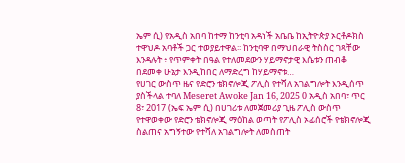ኤም ሲ) የአዲስ አበባ ከተማ ከንቲባ አዳነች አቤቤ ከኢትዮጵያ ኦርቶዶክስ ተዋህዶ አባቶች ጋር ተወያይተዋል፡፡ ከንቲባዋ በማህበራዊ ትስስር ገጻቸው እንዳሉት ፥ የጥምቀት በዓል የተለመደውን ሃይማኖታዊ እሴቱን ጠብቆ በደመቀ ሁኔታ እንዲከበር ለማድረግ ከሃይማኖቱ…
የሀገር ውስጥ ዜና የድሮን ቴክኖሎጂ ፖሊስ የተሻለ አገልግሎት እንዲሰጥ ያስችላል ተባለ Meseret Awoke Jan 16, 2025 0 አዲስ አበባ፣ ጥር 8፣ 2017 (ኤፍ ኤም ሲ) በሀገሪቱ ለመጀመሪያ ጊዜ ፖሊስ ውስጥ የተዋወቀው የድሮን ቴክኖሎጂ ማዕከል ወጣት የፖሊስ ኦፊሰሮች የቴክኖሎጂ ስልጠና አግኝተው የተሻለ አገልግሎት ለመስጠት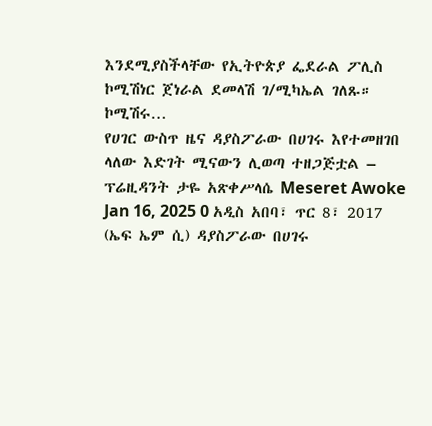እንደሚያስችላቸው የኢትዮጵያ ፌደራል ፖሊስ ኮሚሽነር ጀነራል ደመላሽ ገ/ሚካኤል ገለጹ። ኮሚሽሩ…
የሀገር ውስጥ ዜና ዳያስፖራው በሀገሩ እየተመዘገበ ላለው እድገት ሚናውን ሊወጣ ተዘጋጅቷል – ፕሬዚዳንት ታዬ አጽቀሥላሴ Meseret Awoke Jan 16, 2025 0 አዲስ አበባ፣ ጥር 8፣ 2017 (ኤፍ ኤም ሲ) ዳያስፖራው በሀገሩ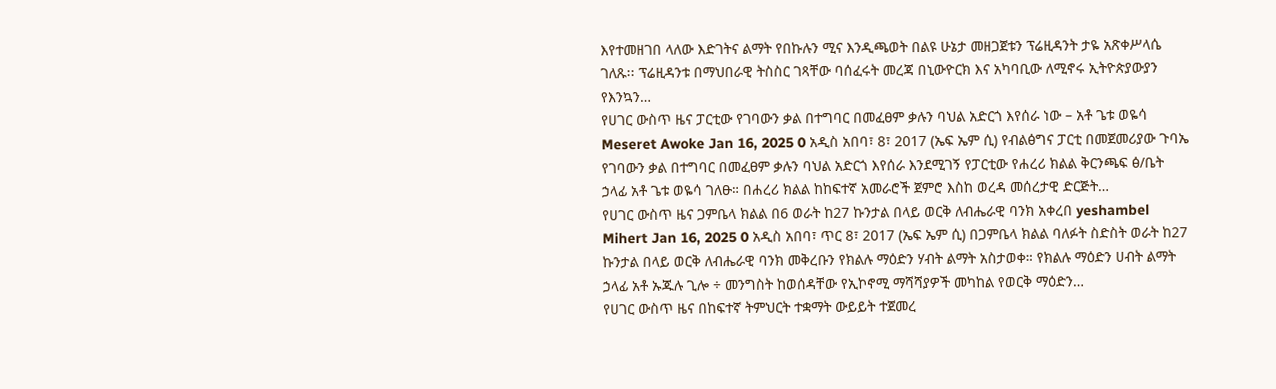እየተመዘገበ ላለው እድገትና ልማት የበኩሉን ሚና እንዲጫወት በልዩ ሁኔታ መዘጋጀቱን ፕሬዚዳንት ታዬ አጽቀሥላሴ ገለጹ፡፡ ፕሬዚዳንቱ በማህበራዊ ትስስር ገጻቸው ባሰፈሩት መረጃ በኒውዮርክ እና አካባቢው ለሚኖሩ ኢትዮጵያውያን የእንኳን…
የሀገር ውስጥ ዜና ፓርቲው የገባውን ቃል በተግባር በመፈፀም ቃሉን ባህል አድርጎ እየሰራ ነው – አቶ ጌቱ ወዬሳ Meseret Awoke Jan 16, 2025 0 አዲስ አበባ፣ 8፣ 2017 (ኤፍ ኤም ሲ) የብልፅግና ፓርቲ በመጀመሪያው ጉባኤ የገባውን ቃል በተግባር በመፈፀም ቃሉን ባህል አድርጎ እየሰራ እንደሚገኝ የፓርቲው የሐረሪ ክልል ቅርንጫፍ ፅ/ቤት ኃላፊ አቶ ጌቱ ወዬሳ ገለፁ። በሐረሪ ክልል ከከፍተኛ አመራሮች ጀምሮ እስከ ወረዳ መሰረታዊ ድርጅት…
የሀገር ውስጥ ዜና ጋምቤላ ክልል በ6 ወራት ከ27 ኩንታል በላይ ወርቅ ለብሔራዊ ባንክ አቀረበ yeshambel Mihert Jan 16, 2025 0 አዲስ አበባ፣ ጥር 8፣ 2017 (ኤፍ ኤም ሲ) በጋምቤላ ክልል ባለፉት ስድስት ወራት ከ27 ኩንታል በላይ ወርቅ ለብሔራዊ ባንክ መቅረቡን የክልሉ ማዕድን ሃብት ልማት አስታወቀ። የክልሉ ማዕድን ሀብት ልማት ኃላፊ አቶ ኡጁሉ ጊሎ ÷ መንግስት ከወሰዳቸው የኢኮኖሚ ማሻሻያዎች መካከል የወርቅ ማዕድን…
የሀገር ውስጥ ዜና በከፍተኛ ትምህርት ተቋማት ውይይት ተጀመረ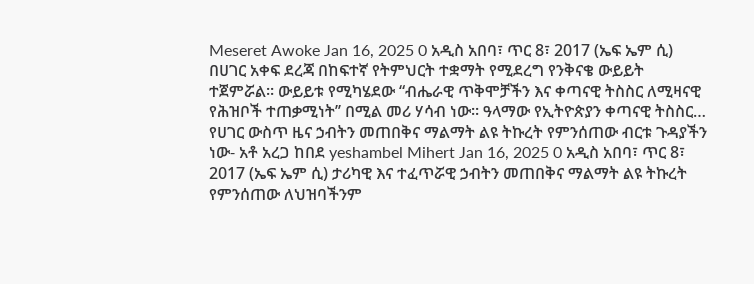Meseret Awoke Jan 16, 2025 0 አዲስ አበባ፣ ጥር 8፣ 2017 (ኤፍ ኤም ሲ) በሀገር አቀፍ ደረጃ በከፍተኛ የትምህርት ተቋማት የሚደረግ የንቅናቄ ውይይት ተጀምሯል፡፡ ውይይቱ የሚካሄደው “ብሔራዊ ጥቅሞቻችን እና ቀጣናዊ ትስስር ለሚዛናዊ የሕዝቦች ተጠቃሚነት’’ በሚል መሪ ሃሳብ ነው፡፡ ዓላማው የኢትዮጵያን ቀጣናዊ ትስስር…
የሀገር ውስጥ ዜና ኃብትን መጠበቅና ማልማት ልዩ ትኩረት የምንሰጠው ብርቱ ጉዳያችን ነው- አቶ አረጋ ከበደ yeshambel Mihert Jan 16, 2025 0 አዲስ አበባ፣ ጥር 8፣ 2017 (ኤፍ ኤም ሲ) ታሪካዊ እና ተፈጥሯዊ ኃብትን መጠበቅና ማልማት ልዩ ትኩረት የምንሰጠው ለህዝባችንም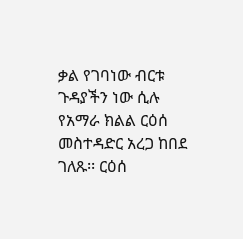ቃል የገባነው ብርቱ ጉዳያችን ነው ሲሉ የአማራ ክልል ርዕሰ መስተዳድር አረጋ ከበደ ገለጹ፡፡ ርዕሰ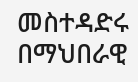መስተዳድሩ በማህበራዊ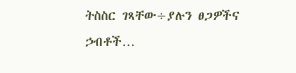ትስስር ገጻቸው÷ያሉን ፀጋዎችና ኃብቶች…